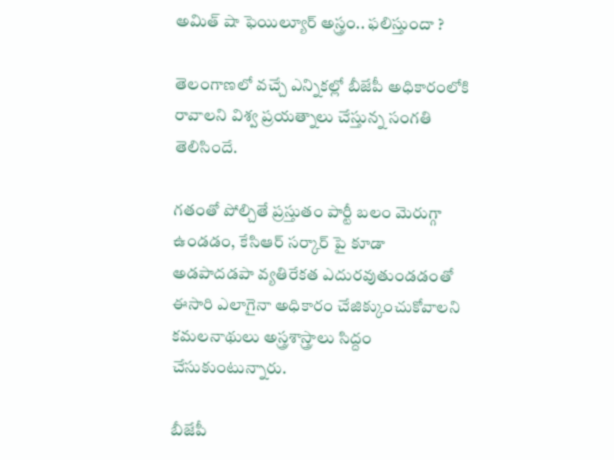అమిత్ షా ఫెయిల్యూర్ అస్త్రం.. ఫలిస్తుందా ?

తెలంగాణలో వచ్చే ఎన్నికల్లో బీజేపీ అధికారంలోకి రావాలని విశ్వ ప్రయత్నాలు చేస్తున్న సంగతి తెలిసిందే.

గతంతో పోల్చితే ప్రస్తుతం పార్టీ బలం మెరుగ్గా ఉండడం, కే‌సి‌ఆర్ సర్కార్ పై కూడా అడపాదడపా వ్యతిరేకత ఎదురవుతుండడంతో ఈసారి ఎలాగైనా అధికారం చేజిక్కుంచుకోవాలని కమలనాథులు అస్త్రశాస్త్రాలు సిద్దం చేసుకుంటున్నారు.

బీజేపీ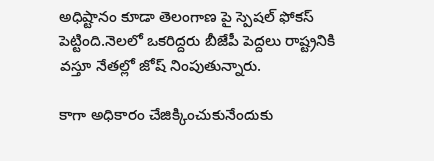అధిష్టానం కూడా తెలంగాణ పై స్పెషల్ ఫోకస్ పెట్టింది.నెలలో ఒకరిద్దరు బీజేపీ పెద్దలు రాష్ట్రనికి వస్తూ నేతల్లో జోష్ నింపుతున్నారు.

కాగా అధికారం చేజిక్కించుకునేందుకు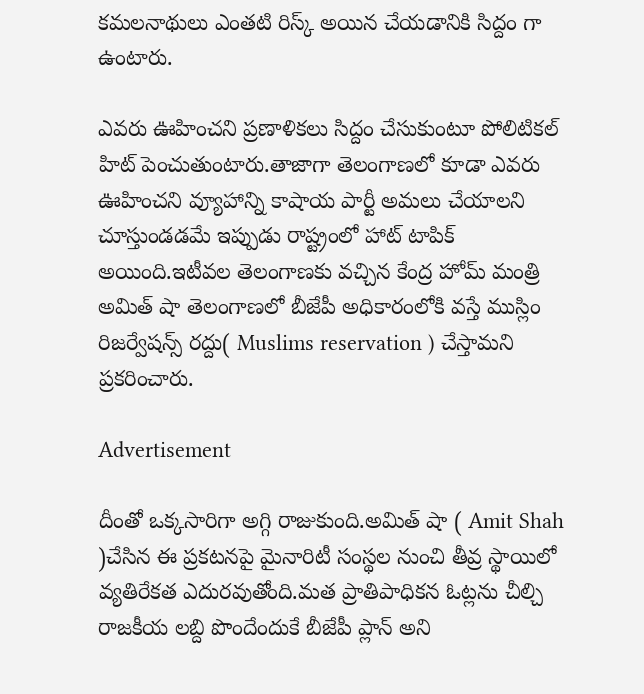కమలనాథులు ఎంతటి రిస్క్ అయిన చేయడానికి సిద్దం గా ఉంటారు.

ఎవరు ఊహించని ప్రణాళికలు సిద్దం చేసుకుంటూ పోలిటికల్ హిట్ పెంచుతుంటారు.తాజాగా తెలంగాణలో కూడా ఎవరు ఊహించని వ్యూహాన్ని కాషాయ పార్టీ అమలు చేయాలని చూస్తుండడమే ఇప్పుడు రాష్ట్రంలో హాట్ టాపిక్ అయింది.ఇటీవల తెలంగాణకు వచ్చిన కేంద్ర హోమ్ మంత్రి అమిత్ షా తెలంగాణలో బీజేపీ అధికారంలోకి వస్తే ముస్లిం రిజర్వేషన్స్ రద్దు( Muslims reservation ) చేస్తామని ప్రకరించారు.

Advertisement

దీంతో ఒక్కసారిగా అగ్గి రాజుకుంది.అమిత్ షా ( Amit Shah )చేసిన ఈ ప్రకటనపై మైనారిటీ సంస్థల నుంచి తీవ్ర స్థాయిలో వ్యతిరేకత ఎదురవుతోంది.మత ప్రాతిపాధికన ఓట్లను చీల్చి రాజకీయ లబ్ది పొందేందుకే బీజేపీ ప్లాన్ అని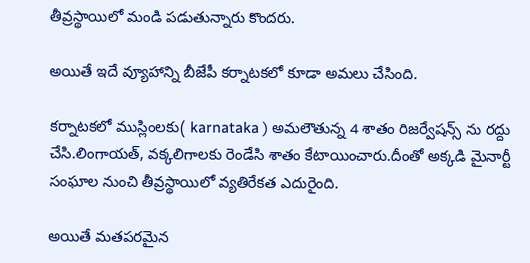తీవ్రస్థాయిలో మండి పడుతున్నారు కొందరు.

అయితే ఇదే వ్యూహాన్ని బీజేపీ కర్నాటకలో కూడా అమలు చేసింది.

కర్నాటకలో ముస్లింలకు( karnataka ) అమలౌతున్న 4 శాతం రిజర్వేషన్స్ ను రద్దు చేసి.లింగాయత్, వక్కలిగాలకు రెండేసి శాతం కేటాయించారు.దీంతో అక్కడి మైనార్టీ సంఘాల నుంచి తీవ్రస్థాయిలో వ్యతిరేకత ఎదురైంది.

అయితే మతపరమైన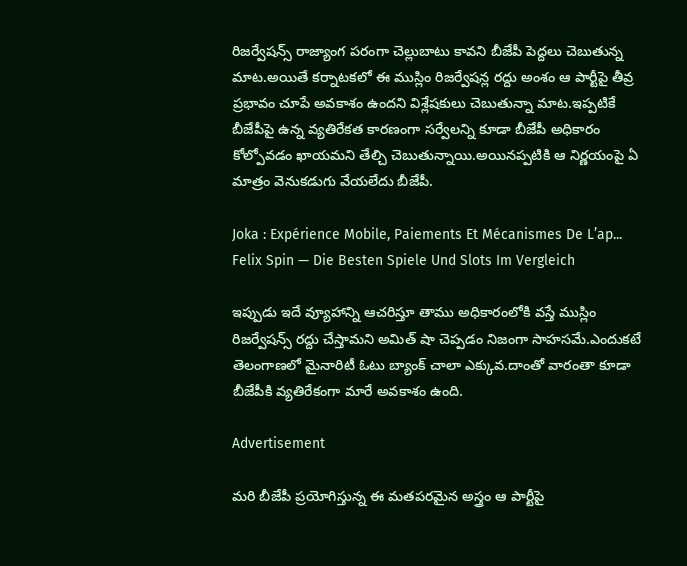రిజర్వేషన్స్ రాజ్యాంగ పరంగా చెల్లుబాటు కావని బీజేపీ పెద్దలు చెబుతున్న మాట.అయితే కర్నాటకలో ఈ ముస్లిం రిజర్వేషన్ల రద్దు అంశం ఆ పార్టీపై తీవ్ర ప్రభావం చూపే అవకాశం ఉందని విశ్లేషకులు చెబుతున్నా మాట.ఇప్పటికే బీజేపీపై ఉన్న వ్యతిరేకత కారణంగా సర్వేలన్ని కూడా బీజేపీ అధికారం కోల్పోవడం ఖాయమని తేల్చి చెబుతున్నాయి.అయినప్పటికి ఆ నిర్ణయంపై ఏ మాత్రం వెనుకడుగు వేయలేదు బీజేపీ.

Joka : Expérience Mobile, Paiements Et Mécanismes De L’ap...
Felix Spin — Die Besten Spiele Und Slots Im Vergleich

ఇప్పుడు ఇదే వ్యూహాన్ని ఆచరిస్తూ తాము అధికారంలోకి వస్తే ముస్లిం రిజర్వేషన్స్ రద్దు చేస్తామని అమిత్ షా చెప్పడం నిజంగా సాహసమే.ఎందుకటే తెలంగాణలో మైనారిటీ ఓటు బ్యాంక్ చాలా ఎక్కువ.దాంతో వారంతా కూడా బీజేపీకి వ్యతిరేకంగా మారే అవకాశం ఉంది.

Advertisement

మరి బీజేపీ ప్రయోగిస్తున్న ఈ మతపరమైన అస్త్రం ఆ పార్టీపై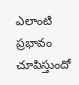ఎలాంటి ప్రభావం చూపిస్తుందో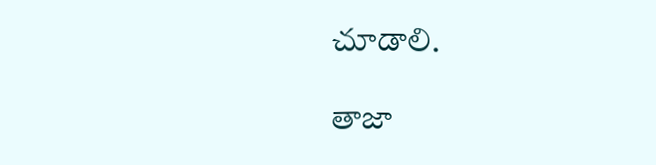చూడాలి.

తాజా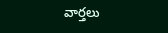వార్తలు